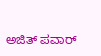ಅಜಿತ್ ಪವಾರ್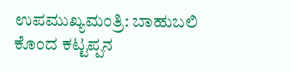ಉಪಮುಖ್ಯಮಂತ್ರಿ: ಬಾಹುಬಲಿ ಕೊಂದ ಕಟ್ಟಪ್ಪನ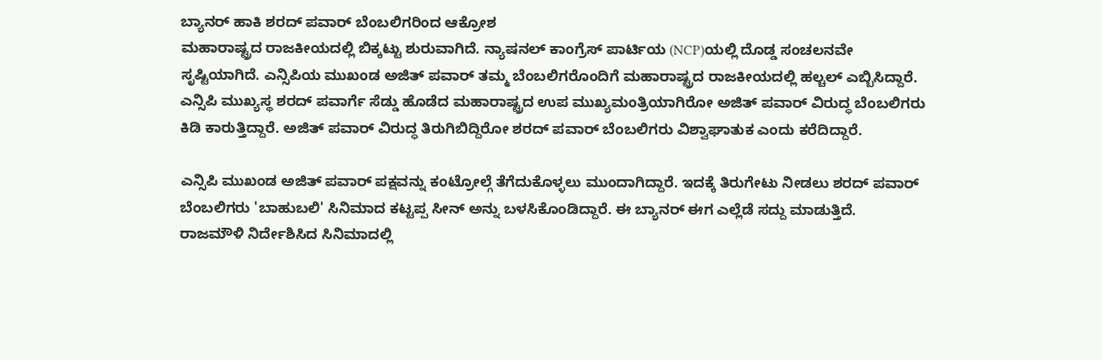ಬ್ಯಾನರ್ ಹಾಕಿ ಶರದ್ ಪವಾರ್ ಬೆಂಬಲಿಗರಿಂದ ಆಕ್ರೋಶ
ಮಹಾರಾಷ್ಟ್ರದ ರಾಜಕೀಯದಲ್ಲಿ ಬಿಕ್ಕಟ್ಟು ಶುರುವಾಗಿದೆ. ನ್ಯಾಷನಲ್ ಕಾಂಗ್ರೆಸ್ ಪಾರ್ಟಿಯ (NCP)ಯಲ್ಲಿ ದೊಡ್ಡ ಸಂಚಲನವೇ ಸೃಷ್ಟಿಯಾಗಿದೆ. ಎನ್ಸಿಪಿಯ ಮುಖಂಡ ಅಜಿತ್ ಪವಾರ್ ತಮ್ಮ ಬೆಂಬಲಿಗರೊಂದಿಗೆ ಮಹಾರಾಷ್ಟ್ರದ ರಾಜಕೀಯದಲ್ಲಿ ಹಲ್ಚಲ್ ಎಬ್ಬಿಸಿದ್ದಾರೆ.
ಎನ್ಸಿಪಿ ಮುಖ್ಯಸ್ಥ ಶರದ್ ಪವಾರ್ಗೆ ಸೆಡ್ಡು ಹೊಡೆದ ಮಹಾರಾಷ್ಟ್ರದ ಉಪ ಮುಖ್ಯಮಂತ್ರಿಯಾಗಿರೋ ಅಜಿತ್ ಪವಾರ್ ವಿರುದ್ಧ ಬೆಂಬಲಿಗರು ಕಿಡಿ ಕಾರುತ್ತಿದ್ದಾರೆ. ಅಜಿತ್ ಪವಾರ್ ವಿರುದ್ಧ ತಿರುಗಿಬಿದ್ದಿರೋ ಶರದ್ ಪವಾರ್ ಬೆಂಬಲಿಗರು ವಿಶ್ವಾಘಾತುಕ ಎಂದು ಕರೆದಿದ್ದಾರೆ.

ಎನ್ಸಿಪಿ ಮುಖಂಡ ಅಜಿತ್ ಪವಾರ್ ಪಕ್ಷವನ್ನು ಕಂಟ್ರೋಲ್ಗೆ ತೆಗೆದುಕೊಳ್ಳಲು ಮುಂದಾಗಿದ್ದಾರೆ. ಇದಕ್ಕೆ ತಿರುಗೇಟು ನೀಡಲು ಶರದ್ ಪವಾರ್ ಬೆಂಬಲಿಗರು 'ಬಾಹುಬಲಿ' ಸಿನಿಮಾದ ಕಟ್ಟಪ್ಪ ಸೀನ್ ಅನ್ನು ಬಳಸಿಕೊಂಡಿದ್ದಾರೆ. ಈ ಬ್ಯಾನರ್ ಈಗ ಎಲ್ಲೆಡೆ ಸದ್ದು ಮಾಡುತ್ತಿದೆ.
ರಾಜಮೌಳಿ ನಿರ್ದೇಶಿಸಿದ ಸಿನಿಮಾದಲ್ಲಿ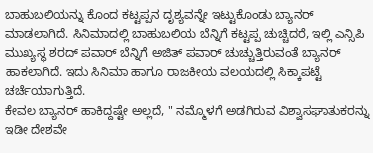ಬಾಹುಬಲಿಯನ್ನು ಕೊಂದ ಕಟ್ಟಪ್ಪನ ದೃಶ್ಯವನ್ನೇ ಇಟ್ಟುಕೊಂಡು ಬ್ಯಾನರ್ ಮಾಡಲಾಗಿದೆ. ಸಿನಿಮಾದಲ್ಲಿ ಬಾಹುಬಲಿಯ ಬೆನ್ನಿಗೆ ಕಟ್ಟಪ್ಪ ಚುಚ್ಚಿದರೆ, ಇಲ್ಲಿ ಎನ್ಸಿಪಿ ಮುಖ್ಯಸ್ಥ ಶರದ್ ಪವಾರ್ ಬೆನ್ನಿಗೆ ಅಜಿತ್ ಪವಾರ್ ಚುಚ್ಚುತ್ತಿರುವಂತೆ ಬ್ಯಾನರ್ ಹಾಕಲಾಗಿದೆ. ಇದು ಸಿನಿಮಾ ಹಾಗೂ ರಾಜಕೀಯ ವಲಯದಲ್ಲಿ ಸಿಕ್ಕಾಪಟ್ಟೆ ಚರ್ಚೆಯಾಗುತ್ತಿದೆ.
ಕೇವಲ ಬ್ಯಾನರ್ ಹಾಕಿದ್ದಷ್ಟೇ ಅಲ್ಲದೆ, " ನಮ್ಮೊಳಗೆ ಅಡಗಿರುವ ವಿಶ್ವಾಸಘಾತುಕರನ್ನು ಇಡೀ ದೇಶವೇ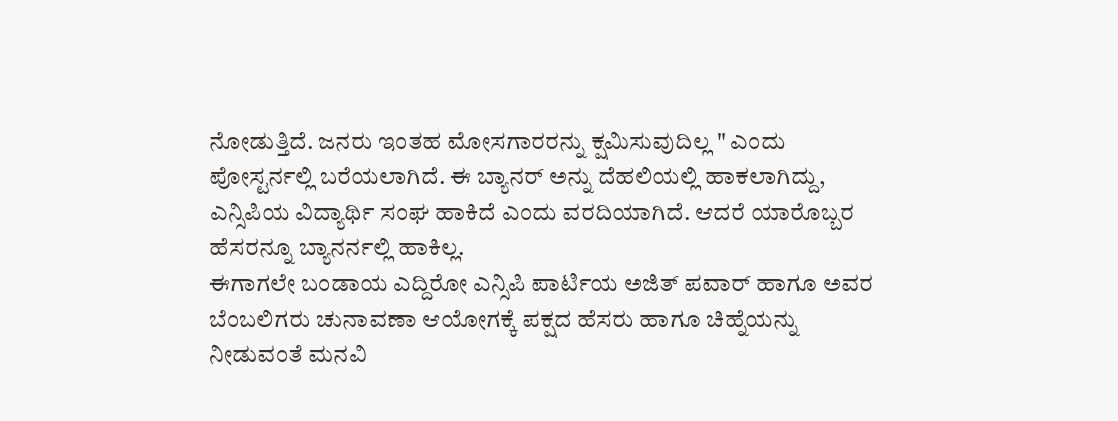ನೋಡುತ್ತಿದೆ. ಜನರು ಇಂತಹ ಮೋಸಗಾರರನ್ನು ಕ್ಷಮಿಸುವುದಿಲ್ಲ " ಎಂದು ಪೋಸ್ಟರ್ನಲ್ಲಿ ಬರೆಯಲಾಗಿದೆ. ಈ ಬ್ಯಾನರ್ ಅನ್ನು ದೆಹಲಿಯಲ್ಲಿ ಹಾಕಲಾಗಿದ್ದು, ಎನ್ಸಿಪಿಯ ವಿದ್ಯಾರ್ಥಿ ಸಂಘ ಹಾಕಿದೆ ಎಂದು ವರದಿಯಾಗಿದೆ. ಆದರೆ ಯಾರೊಬ್ಬರ ಹೆಸರನ್ನೂ ಬ್ಯಾನರ್ನಲ್ಲಿ ಹಾಕಿಲ್ಲ.
ಈಗಾಗಲೇ ಬಂಡಾಯ ಎದ್ದಿರೋ ಎನ್ಸಿಪಿ ಪಾರ್ಟಿಯ ಅಜಿತ್ ಪವಾರ್ ಹಾಗೂ ಅವರ ಬೆಂಬಲಿಗರು ಚುನಾವಣಾ ಆಯೋಗಕ್ಕೆ ಪಕ್ಷದ ಹೆಸರು ಹಾಗೂ ಚಿಹ್ನೆಯನ್ನು ನೀಡುವಂತೆ ಮನವಿ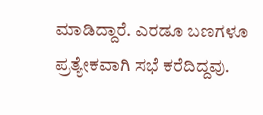ಮಾಡಿದ್ದಾರೆ. ಎರಡೂ ಬಣಗಳೂ ಪ್ರತ್ಯೇಕವಾಗಿ ಸಭೆ ಕರೆದಿದ್ದವು.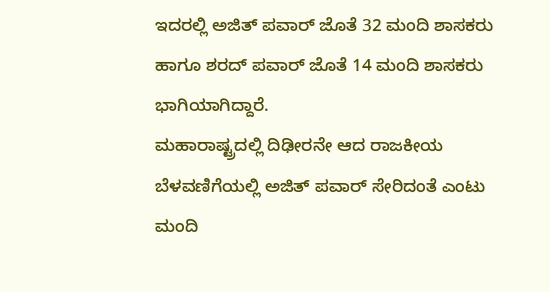ಇದರಲ್ಲಿ ಅಜಿತ್ ಪವಾರ್ ಜೊತೆ 32 ಮಂದಿ ಶಾಸಕರು ಹಾಗೂ ಶರದ್ ಪವಾರ್ ಜೊತೆ 14 ಮಂದಿ ಶಾಸಕರು ಭಾಗಿಯಾಗಿದ್ದಾರೆ.
ಮಹಾರಾಷ್ಟ್ರದಲ್ಲಿ ದಿಢೀರನೇ ಆದ ರಾಜಕೀಯ ಬೆಳವಣಿಗೆಯಲ್ಲಿ ಅಜಿತ್ ಪವಾರ್ ಸೇರಿದಂತೆ ಎಂಟು ಮಂದಿ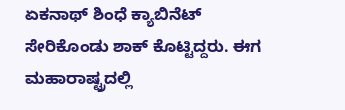ಏಕನಾಥ್ ಶಿಂಧೆ ಕ್ಯಾಬಿನೆಟ್ ಸೇರಿಕೊಂಡು ಶಾಕ್ ಕೊಟ್ಟಿದ್ದರು. ಈಗ ಮಹಾರಾಷ್ಟ್ರದಲ್ಲಿ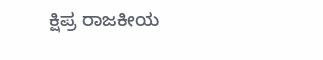ಕ್ಷಿಪ್ರ ರಾಜಕೀಯ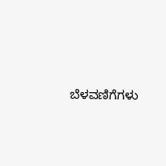ಬೆಳವಣಿಗೆಗಳು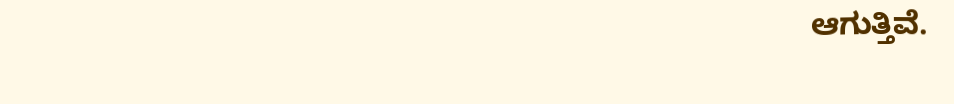ಆಗುತ್ತಿವೆ.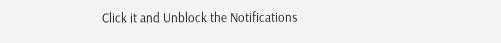Click it and Unblock the Notifications